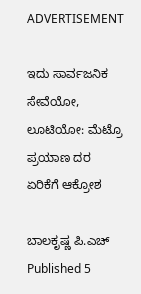ADVERTISEMENT

ಇದು ಸಾರ್ವಜನಿಕ ಸೇವೆಯೋ, ಲೂಟಿಯೋ: ಮೆಟ್ರೊ ಪ್ರಯಾಣ ದರ ಏರಿಕೆಗೆ ಆಕ್ರೋಶ

ಬಾಲಕೃಷ್ಣ ಪಿ.ಎಚ್‌
Published 5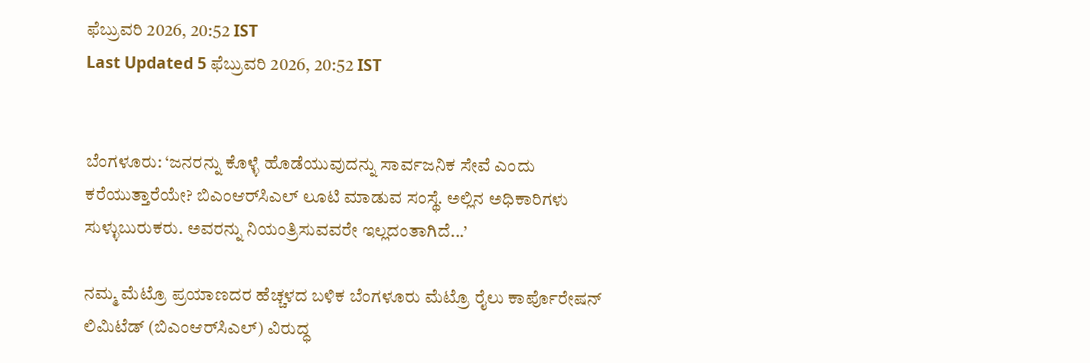ಫೆಬ್ರುವರಿ 2026, 20:52 IST
Last Updated 5 ಫೆಬ್ರುವರಿ 2026, 20:52 IST


ಬೆಂಗಳೂರು: ‘ಜನರನ್ನು ಕೊಳ್ಳೆ ಹೊಡೆಯುವುದನ್ನು ಸಾರ್ವಜನಿಕ ಸೇವೆ ಎಂದು ಕರೆಯುತ್ತಾರೆಯೇ? ಬಿಎಂಆರ್‌ಸಿಎಲ್‌ ಲೂಟಿ ಮಾಡುವ ಸಂಸ್ಥೆ. ಅಲ್ಲಿನ ಅಧಿಕಾರಿಗಳು ಸುಳ್ಳುಬುರುಕರು. ಅವರನ್ನು ನಿಯಂತ್ರಿಸುವವರೇ ಇಲ್ಲದಂತಾಗಿದೆ...’

ನಮ್ಮ ಮೆಟ್ರೊ ಪ್ರಯಾಣದರ ಹೆಚ್ಚಳದ ಬಳಿಕ ಬೆಂಗಳೂರು ಮೆಟ್ರೊ ರೈಲು ಕಾರ್ಪೊರೇಷನ್‌ ಲಿಮಿಟೆಡ್‌ (ಬಿಎಂಆರ್‌ಸಿಎಲ್‌) ವಿರುದ್ಧ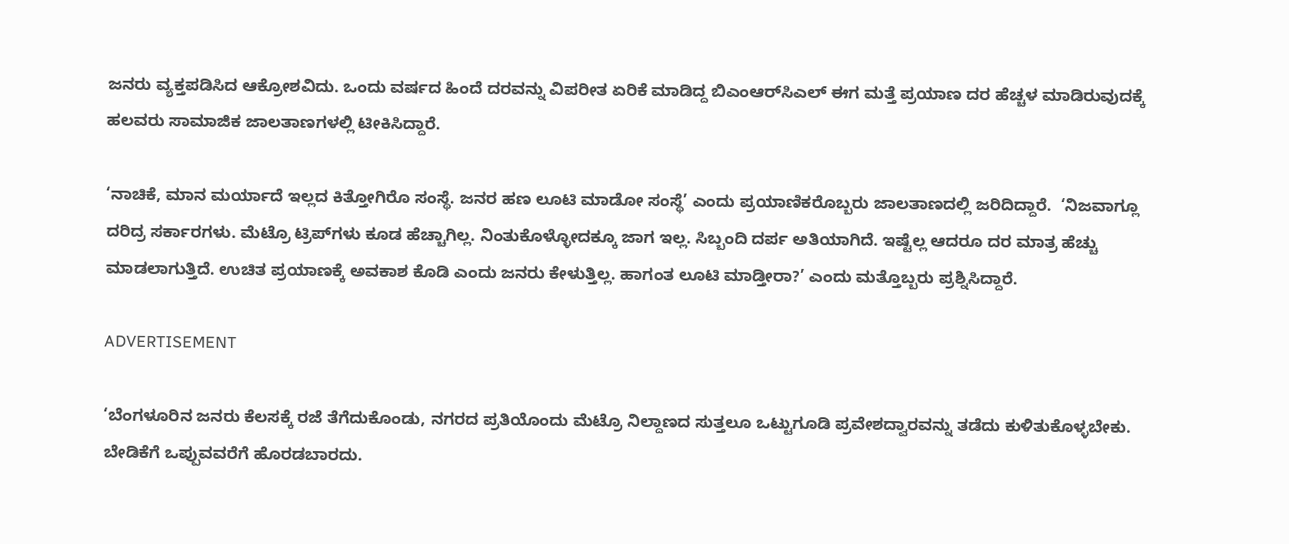ಜನರು ವ್ಯಕ್ತಪಡಿಸಿದ ಆಕ್ರೋಶವಿದು. ಒಂದು ವರ್ಷದ ಹಿಂದೆ ದರವನ್ನು ವಿಪರೀತ ಏರಿಕೆ ಮಾಡಿದ್ದ ಬಿಎಂಆರ್‌ಸಿಎಲ್‌ ಈಗ ಮತ್ತೆ ಪ್ರಯಾಣ ದರ ಹೆಚ್ಚಳ ಮಾಡಿರುವುದಕ್ಕೆ ಹಲವರು ಸಾಮಾಜಿಕ ಜಾಲತಾಣಗಳಲ್ಲಿ ಟೀಕಿಸಿದ್ದಾರೆ.

‘ನಾಚಿಕೆ, ಮಾನ ಮರ್ಯಾದೆ ಇಲ್ಲದ ಕಿತ್ತೋಗಿರೊ ಸಂಸ್ಥೆ. ಜನರ ಹಣ ಲೂಟಿ ಮಾಡೋ ಸಂಸ್ಥೆ’ ಎಂದು ಪ್ರಯಾಣಿಕರೊಬ್ಬರು ಜಾಲತಾಣದಲ್ಲಿ ಜರಿದಿದ್ದಾರೆ.  ‘ನಿಜವಾಗ್ಲೂ ದರಿದ್ರ ಸರ್ಕಾರಗಳು. ಮೆಟ್ರೊ ಟ್ರಿಪ್‌ಗಳು ಕೂಡ ಹೆಚ್ಚಾಗಿಲ್ಲ. ನಿಂತುಕೊಳ್ಳೋದಕ್ಕೂ ಜಾಗ ಇಲ್ಲ. ಸಿಬ್ಬಂದಿ ದರ್ಪ ಅತಿಯಾಗಿದೆ. ಇಷ್ಟೆಲ್ಲ ಆದರೂ ದರ ಮಾತ್ರ ಹೆಚ್ಚು ಮಾಡಲಾಗುತ್ತಿದೆ. ಉಚಿತ ಪ್ರಯಾಣಕ್ಕೆ ಅವಕಾಶ ಕೊಡಿ ಎಂದು ಜನರು ಕೇಳುತ್ತಿಲ್ಲ. ಹಾಗಂತ ಲೂಟಿ ಮಾಡ್ತೀರಾ?’ ಎಂದು ಮತ್ತೊಬ್ಬರು ಪ್ರಶ್ನಿಸಿದ್ದಾರೆ.

ADVERTISEMENT

‘ಬೆಂಗಳೂರಿನ ಜನರು ಕೆಲಸಕ್ಕೆ ರಜೆ ತೆಗೆದುಕೊಂಡು, ನಗರದ ಪ್ರತಿಯೊಂದು ಮೆಟ್ರೊ ನಿಲ್ದಾಣದ ಸುತ್ತಲೂ ಒಟ್ಟುಗೂಡಿ ಪ್ರವೇಶದ್ವಾರವನ್ನು ತಡೆದು ಕುಳಿತುಕೊಳ್ಳಬೇಕು. ಬೇಡಿಕೆಗೆ ಒಪ್ಪುವವರೆಗೆ ಹೊರಡಬಾರದು.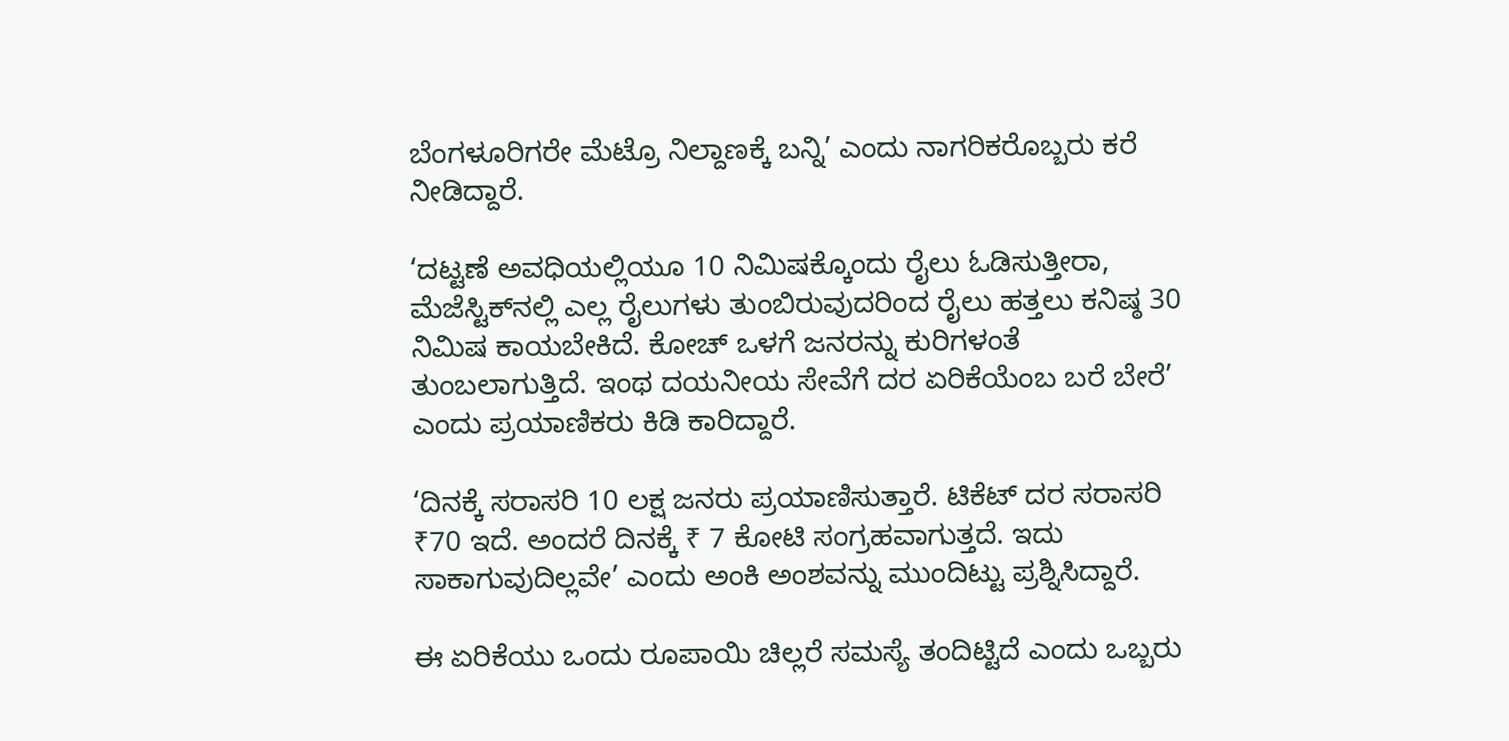ಬೆಂಗಳೂರಿಗರೇ ಮೆಟ್ರೊ ನಿಲ್ದಾಣಕ್ಕೆ ಬನ್ನಿ’ ಎಂದು ನಾಗರಿಕರೊಬ್ಬರು ಕರೆ ನೀಡಿದ್ದಾರೆ.

‘ದಟ್ಟಣೆ ಅವಧಿಯಲ್ಲಿಯೂ 10 ನಿಮಿಷಕ್ಕೊಂದು ರೈಲು ಓಡಿಸುತ್ತೀರಾ, ಮೆಜೆಸ್ಟಿಕ್‌ನಲ್ಲಿ ಎಲ್ಲ ರೈಲುಗಳು ತುಂಬಿರುವುದರಿಂದ ರೈಲು ಹತ್ತಲು ಕನಿಷ್ಠ 30 ನಿಮಿಷ ಕಾಯಬೇಕಿದೆ. ಕೋಚ್ ಒಳಗೆ ಜನರನ್ನು ಕುರಿಗಳಂತೆ ತುಂಬಲಾಗುತ್ತಿದೆ. ಇಂಥ ದಯನೀಯ ಸೇವೆಗೆ ದರ ಏರಿಕೆಯೆಂಬ ಬರೆ ಬೇರೆ’ ಎಂದು ಪ್ರಯಾಣಿಕರು ಕಿಡಿ ಕಾರಿದ್ದಾರೆ.

‘ದಿನಕ್ಕೆ ಸರಾಸರಿ 10 ಲಕ್ಷ ಜನರು ಪ್ರಯಾಣಿಸುತ್ತಾರೆ. ಟಿಕೆಟ್‌ ದರ ಸರಾಸರಿ ₹70 ಇದೆ. ಅಂದರೆ ದಿನಕ್ಕೆ ₹ 7 ಕೋಟಿ ಸಂಗ್ರಹವಾಗುತ್ತದೆ. ಇದು ಸಾಕಾಗುವುದಿಲ್ಲವೇ’ ಎಂದು ಅಂಕಿ ಅಂಶವನ್ನು ಮುಂದಿಟ್ಟು ಪ್ರಶ್ನಿಸಿದ್ದಾರೆ.

ಈ ಏರಿಕೆಯು ಒಂದು ರೂಪಾಯಿ ಚಿಲ್ಲರೆ ಸಮಸ್ಯೆ ತಂದಿಟ್ಟಿದೆ ಎಂದು ಒಬ್ಬರು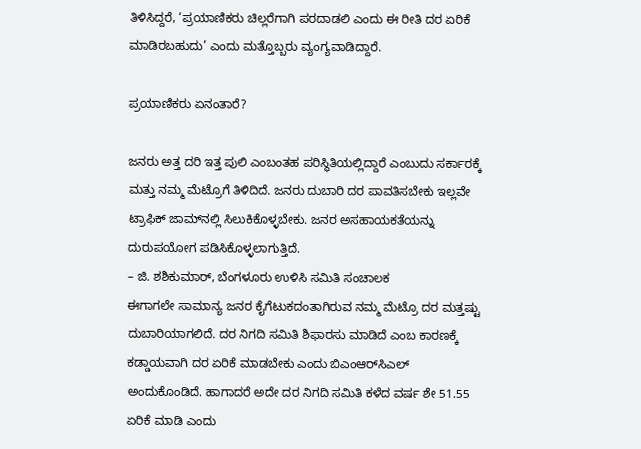ತಿಳಿಸಿದ್ದರೆ, ‘ಪ್ರಯಾಣಿಕರು ಚಿಲ್ಲರೆಗಾಗಿ ಪರದಾಡಲಿ ಎಂದು ಈ ರೀತಿ ದರ ಏರಿಕೆ ಮಾಡಿರಬಹುದು’ ಎಂದು ಮತ್ತೊಬ್ಬರು ವ್ಯಂಗ್ಯವಾಡಿದ್ದಾರೆ.

ಪ್ರಯಾಣಿಕರು ಏನಂತಾರೆ?

ಜನರು ಅತ್ತ ದರಿ ಇತ್ತ ಪುಲಿ ಎಂಬಂತಹ ಪರಿಸ್ಥಿತಿಯಲ್ಲಿದ್ದಾರೆ ಎಂಬುದು ಸರ್ಕಾರಕ್ಕೆ ಮತ್ತು ನಮ್ಮ ಮೆಟ್ರೊಗೆ ತಿಳಿದಿದೆ. ಜನರು ದುಬಾರಿ ದರ ಪಾವತಿಸಬೇಕು ಇಲ್ಲವೇ ಟ್ರಾಫಿಕ್ ಜಾಮ್‌ನಲ್ಲಿ ಸಿಲುಕಿಕೊಳ್ಳಬೇಕು. ಜನರ ಅಸಹಾಯಕತೆಯನ್ನು ದುರುಪಯೋಗ ಪಡಿಸಿಕೊಳ್ಳಲಾಗುತ್ತಿದೆ.
– ಜಿ. ಶಶಿಕುಮಾರ್, ಬೆಂಗಳೂರು ಉಳಿಸಿ ಸಮಿತಿ ಸಂಚಾಲಕ
ಈಗಾಗಲೇ ಸಾಮಾನ್ಯ ಜನರ ಕೈಗೆಟುಕದಂತಾಗಿರುವ ನಮ್ಮ ಮೆಟ್ರೊ ದರ ಮತ್ತಷ್ಟು ದುಬಾರಿಯಾಗಲಿದೆ. ದರ ನಿಗದಿ ಸಮಿತಿ ಶಿಫಾರಸು ಮಾಡಿದೆ ಎಂಬ ಕಾರಣಕ್ಕೆ ಕಡ್ಡಾಯವಾಗಿ ದರ ಏರಿಕೆ ಮಾಡಬೇಕು ಎಂದು ಬಿಎಂಆರ್‌ಸಿಎಲ್‌ ಅಂದುಕೊಂಡಿದೆ. ಹಾಗಾದರೆ ಅದೇ ದರ ನಿಗದಿ ಸಮಿತಿ ಕಳೆದ ವರ್ಷ ಶೇ 51.55 ಏರಿಕೆ ಮಾಡಿ ಎಂದು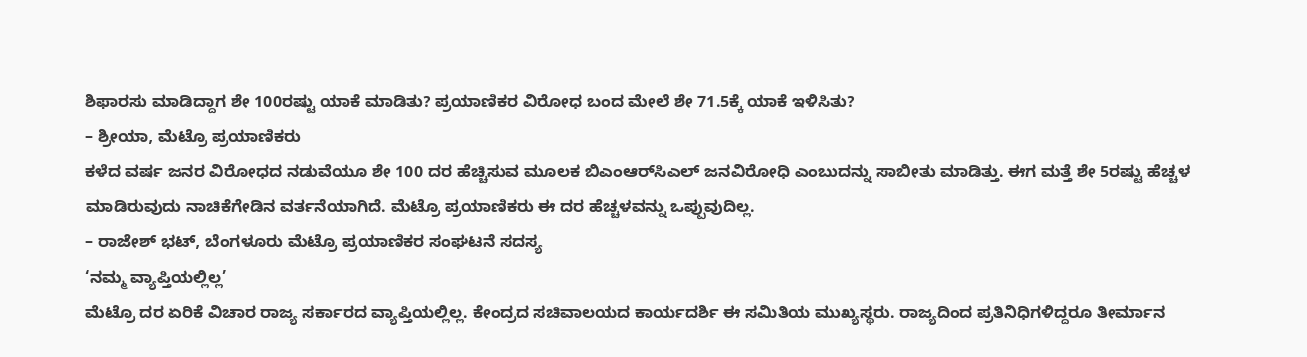ಶಿಫಾರಸು ಮಾಡಿದ್ದಾಗ ಶೇ 100ರಷ್ಟು ಯಾಕೆ ಮಾಡಿತು? ಪ್ರಯಾಣಿಕರ ವಿರೋಧ ಬಂದ ಮೇಲೆ ಶೇ 71.5ಕ್ಕೆ ಯಾಕೆ ಇಳಿಸಿತು?
– ಶ್ರೀಯಾ, ಮೆಟ್ರೊ ಪ್ರಯಾಣಿಕರು
ಕಳೆದ ವರ್ಷ ಜನರ ವಿರೋಧದ ನಡುವೆಯೂ ಶೇ 100 ದರ ಹೆಚ್ಚಿಸುವ ಮೂಲಕ ಬಿಎಂಆರ್‌ಸಿಎಲ್‌ ಜನವಿರೋಧಿ ಎಂಬುದನ್ನು ಸಾಬೀತು ಮಾಡಿತ್ತು. ಈಗ ಮತ್ತೆ ಶೇ 5ರಷ್ಟು ಹೆಚ್ಚಳ ಮಾಡಿರುವುದು ನಾಚಿಕೆಗೇಡಿನ ವರ್ತನೆಯಾಗಿದೆ. ಮೆಟ್ರೊ ಪ್ರಯಾಣಿಕರು ಈ ದರ ಹೆಚ್ಚಳವನ್ನು ಒಪ್ಪುವುದಿಲ್ಲ.
– ರಾಜೇಶ್ ಭಟ್, ಬೆಂಗಳೂರು ಮೆಟ್ರೊ ಪ್ರಯಾಣಿಕರ ಸಂಘಟನೆ ಸದಸ್ಯ
‘ನಮ್ಮ ವ್ಯಾಪ್ತಿಯಲ್ಲಿಲ್ಲ’
ಮೆಟ್ರೊ ದರ ಏರಿಕೆ ವಿಚಾರ ರಾಜ್ಯ ಸರ್ಕಾರದ ವ್ಯಾಪ್ತಿಯಲ್ಲಿಲ್ಲ. ಕೇಂದ್ರದ ಸಚಿವಾಲಯದ ಕಾರ್ಯದರ್ಶಿ ಈ ಸಮಿತಿಯ ಮುಖ್ಯಸ್ಥರು. ರಾಜ್ಯದಿಂದ ಪ್ರತಿನಿಧಿಗಳಿದ್ದರೂ ತೀರ್ಮಾನ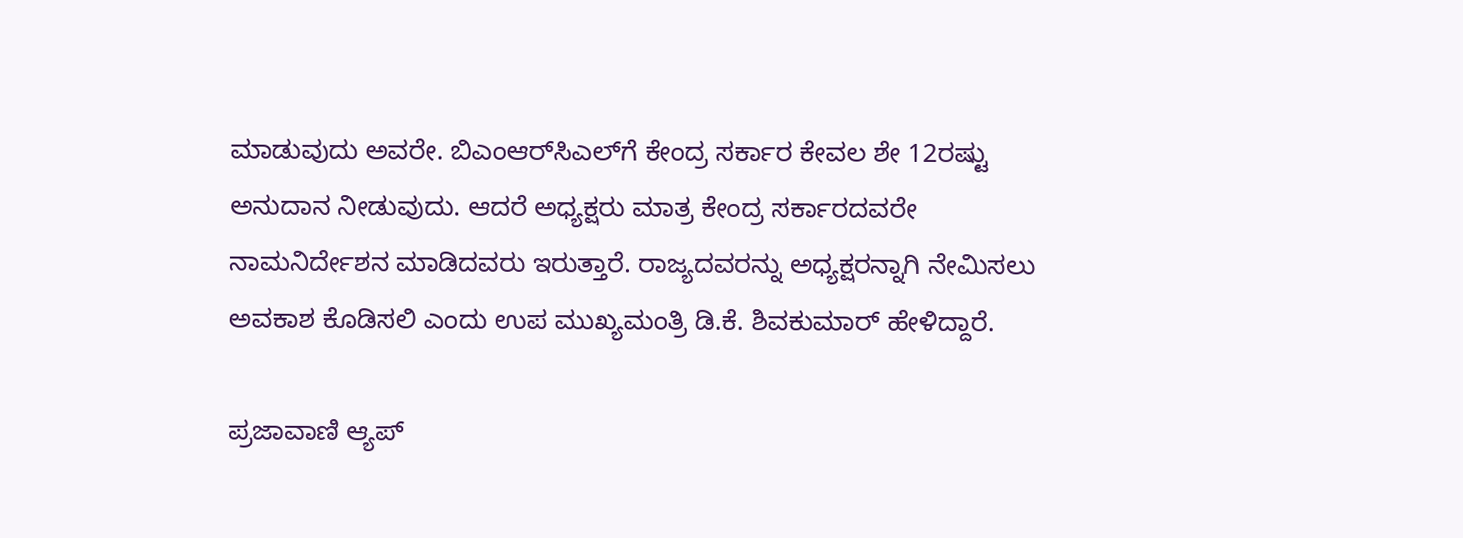ಮಾಡುವುದು ಅವರೇ. ಬಿಎಂಆರ್‌ಸಿಎಲ್‌ಗೆ ಕೇಂದ್ರ ಸರ್ಕಾರ ಕೇವಲ ಶೇ 12ರಷ್ಟು ಅನುದಾನ ನೀಡುವುದು. ಆದರೆ ಅಧ್ಯಕ್ಷರು ಮಾತ್ರ ಕೇಂದ್ರ ಸರ್ಕಾರದವರೇ ನಾಮನಿರ್ದೇಶನ ಮಾಡಿದವರು ಇರುತ್ತಾರೆ. ರಾಜ್ಯದವರನ್ನು ಅಧ್ಯಕ್ಷರನ್ನಾಗಿ ನೇಮಿಸಲು ಅವಕಾಶ ಕೊಡಿಸಲಿ ಎಂದು ಉಪ ಮುಖ್ಯಮಂತ್ರಿ ಡಿ.ಕೆ. ಶಿವಕುಮಾರ್‌ ಹೇಳಿದ್ದಾರೆ.

ಪ್ರಜಾವಾಣಿ ಆ್ಯಪ್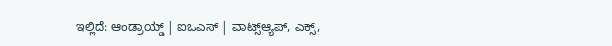ಇಲ್ಲಿದೆ: ಆಂಡ್ರಾಯ್ಡ್ | ಐಒಎಸ್ | ವಾಟ್ಸ್ಆ್ಯಪ್, ಎಕ್ಸ್,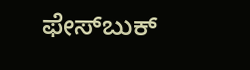ಫೇಸ್‌ಬುಕ್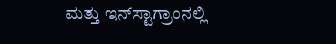ಮತ್ತು ಇನ್‌ಸ್ಟಾಗ್ರಾಂನಲ್ಲಿ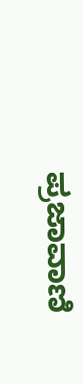ಪ್ರಜಾವಾಣಿ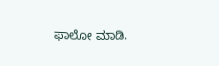ಫಾಲೋ ಮಾಡಿ.